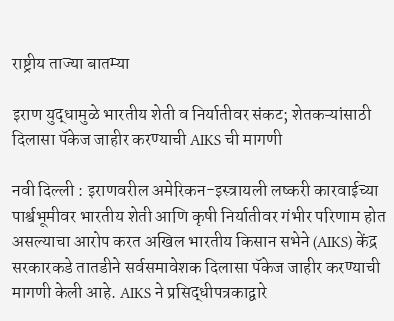राष्ट्रीय ताज्या बातम्या

इराण युद्धामुळे भारतीय शेती व निर्यातीवर संकट; शेतकऱ्यांसाठी दिलासा पॅकेज जाहीर करण्याची AIKS ची मागणी

नवी दिल्ली : इराणवरील अमेरिकन-इस्त्रायली लष्करी कारवाईच्या पार्श्वभूमीवर भारतीय शेती आणि कृषी निर्यातीवर गंभीर परिणाम होत असल्याचा आरोप करत अखिल भारतीय किसान सभेने (AIKS) केंद्र सरकारकडे तातडीने सर्वसमावेशक दिलासा पॅकेज जाहीर करण्याची मागणी केली आहे. AIKS ने प्रसिद्धीपत्रकाद्वारे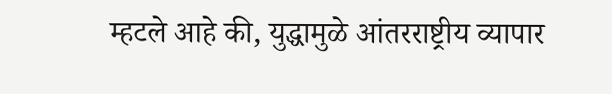म्हटले आहे की, युद्धामुळे आंतरराष्ट्रीय व्यापार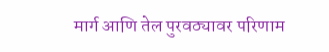मार्ग आणि तेल पुरवठ्यावर परिणाम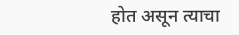होत असून त्याचा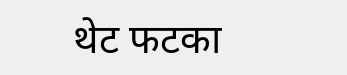थेट फटका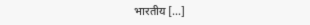भारतीय […]